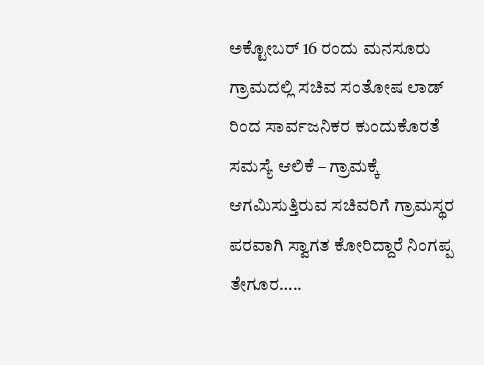ಅಕ್ಟೋಬರ್ 16 ರಂದು ಮನಸೂರು ಗ್ರಾಮದಲ್ಲಿ ಸಚಿವ ಸಂತೋಷ ಲಾಡ್ ರಿಂದ ಸಾರ್ವಜನಿಕರ ಕುಂದುಕೊರತೆ ಸಮಸ್ಯೆ ಆಲಿಕೆ – ಗ್ರಾಮಕ್ಕೆ ಆಗಮಿಸುತ್ತಿರುವ ಸಚಿವರಿಗೆ ಗ್ರಾಮಸ್ಥರ ಪರವಾಗಿ ಸ್ವಾಗತ ಕೋರಿದ್ದಾರೆ ನಿಂಗಪ್ಪ ತೇಗೂರ…..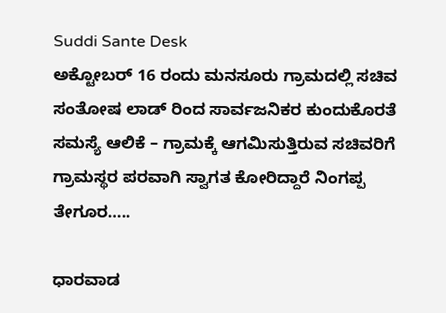Suddi Sante Desk
ಅಕ್ಟೋಬರ್ 16 ರಂದು ಮನಸೂರು ಗ್ರಾಮದಲ್ಲಿ ಸಚಿವ ಸಂತೋಷ ಲಾಡ್ ರಿಂದ ಸಾರ್ವಜನಿಕರ ಕುಂದುಕೊರತೆ ಸಮಸ್ಯೆ ಆಲಿಕೆ – ಗ್ರಾಮಕ್ಕೆ ಆಗಮಿಸುತ್ತಿರುವ ಸಚಿವರಿಗೆ ಗ್ರಾಮಸ್ಥರ ಪರವಾಗಿ ಸ್ವಾಗತ ಕೋರಿದ್ದಾರೆ ನಿಂಗಪ್ಪ ತೇಗೂರ…..

ಧಾರವಾಡ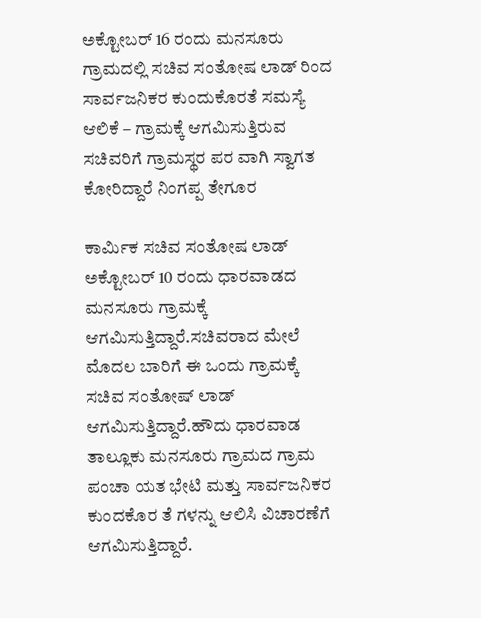ಅಕ್ಟೋಬರ್ 16 ರಂದು ಮನಸೂರು ಗ್ರಾಮದಲ್ಲಿ ಸಚಿವ ಸಂತೋಷ ಲಾಡ್ ರಿಂದ ಸಾರ್ವಜನಿಕರ ಕುಂದುಕೊರತೆ ಸಮಸ್ಯೆ ಆಲಿಕೆ – ಗ್ರಾಮಕ್ಕೆ ಆಗಮಿಸುತ್ತಿರುವ ಸಚಿವರಿಗೆ ಗ್ರಾಮಸ್ಥರ ಪರ ವಾಗಿ ಸ್ವಾಗತ ಕೋರಿದ್ದಾರೆ ನಿಂಗಪ್ಪ ತೇಗೂರ

ಕಾರ್ಮಿಕ ಸಚಿವ ಸಂತೋಷ ಲಾಡ್ ಅಕ್ಟೋಬರ್ 10 ರಂದು ಧಾರವಾಡದ ಮನಸೂರು ಗ್ರಾಮಕ್ಕೆ ಆಗಮಿಸುತ್ತಿದ್ದಾರೆ.ಸಚಿವರಾದ ಮೇಲೆ ಮೊದಲ ಬಾರಿಗೆ ಈ ಒಂದು ಗ್ರಾಮಕ್ಕೆ ಸಚಿವ ಸಂತೋಷ್ ಲಾಡ್ ಆಗಮಿಸುತ್ತಿದ್ದಾರೆ.ಹೌದು ಧಾರವಾಡ ತಾಲ್ಲೂಕು ಮನಸೂರು ಗ್ರಾಮದ ಗ್ರಾಮ ಪಂಚಾ ಯತ ಭೇಟಿ ಮತ್ತು ಸಾರ್ವಜನಿಕರ ಕುಂದಕೊರ ತೆ ಗಳನ್ನು ಆಲಿಸಿ ವಿಚಾರಣೆಗೆ ಆಗಮಿಸುತ್ತಿದ್ದಾರೆ.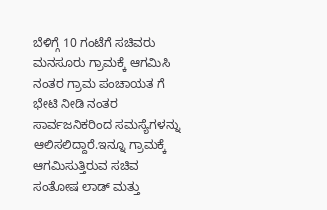ಬೆಳಿಗ್ಗೆ 10 ಗಂಟೆಗೆ ಸಚಿವರು ಮನಸೂರು ಗ್ರಾಮಕ್ಕೆ ಆಗಮಿಸಿ ನಂತರ ಗ್ರಾಮ ಪಂಚಾಯತ ಗೆ ಭೇಟಿ ನೀಡಿ ನಂತರ ಸಾರ್ವಜನಿಕರಿಂದ ಸಮಸ್ಯೆಗಳನ್ನು ಆಲಿಸಲಿದ್ದಾರೆ.ಇನ್ನೂ ಗ್ರಾಮಕ್ಕೆ ಆಗಮಿಸುತ್ತಿರುವ ಸಚಿವ ಸಂತೋಷ ಲಾಡ್ ಮತ್ತು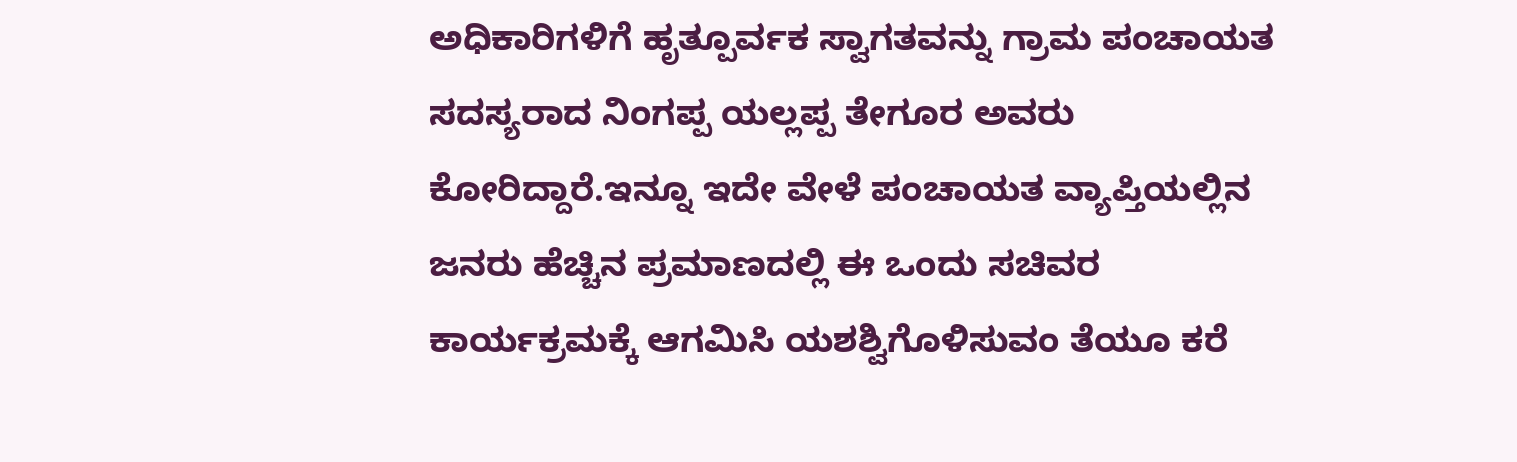ಅಧಿಕಾರಿಗಳಿಗೆ ಹೃತ್ಪೂರ್ವಕ ಸ್ವಾಗತವನ್ನು ಗ್ರಾಮ ಪಂಚಾಯತ ಸದಸ್ಯರಾದ ನಿಂಗಪ್ಪ ಯಲ್ಲಪ್ಪ ತೇಗೂರ ಅವರು ಕೋರಿದ್ದಾರೆ.ಇನ್ನೂ ಇದೇ ವೇಳೆ ಪಂಚಾಯತ ವ್ಯಾಪ್ತಿಯಲ್ಲಿನ ಜನರು ಹೆಚ್ಚಿನ ಪ್ರಮಾಣದಲ್ಲಿ ಈ ಒಂದು ಸಚಿವರ ಕಾರ್ಯಕ್ರಮಕ್ಕೆ ಆಗಮಿಸಿ ಯಶಶ್ವಿಗೊಳಿಸುವಂ ತೆಯೂ ಕರೆ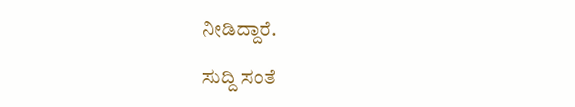ನೀಡಿದ್ದಾರೆ.

ಸುದ್ದಿ ಸಂತೆ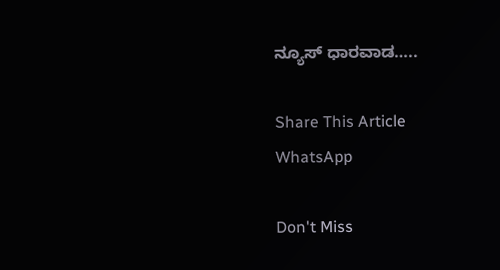ನ್ಯೂಸ್ ಧಾರವಾಡ…..

Share This Article
WhatsApp

Don't Miss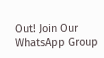Out! Join Our WhatsApp Group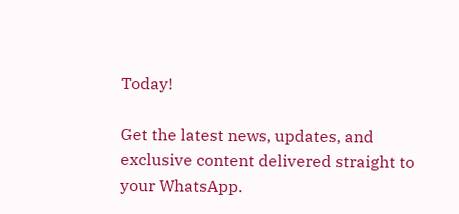Today!

Get the latest news, updates, and exclusive content delivered straight to your WhatsApp.